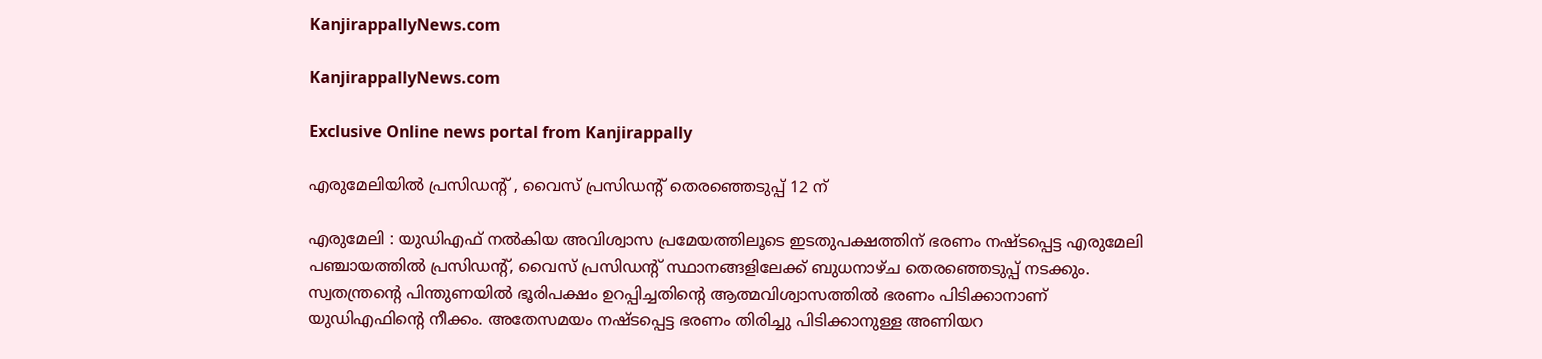KanjirappallyNews.com

KanjirappallyNews.com

Exclusive Online news portal from Kanjirappally

എരുമേലിയിൽ പ്രസിഡന്റ് , വൈസ് പ്രസിഡന്റ് തെരഞ്ഞെടുപ്പ് 12 ന്

എരുമേലി : യുഡിഎഫ് നൽകിയ അവിശ്വാസ പ്രമേയത്തിലൂടെ ഇടതുപക്ഷത്തിന് ഭരണം നഷ്ടപ്പെട്ട എരുമേലി പഞ്ചായത്തിൽ പ്രസിഡന്റ്, വൈസ് പ്രസിഡന്റ് സ്ഥാനങ്ങളിലേക്ക് ബുധനാഴ്ച തെരഞ്ഞെടുപ്പ് നടക്കും. സ്വതന്ത്രന്റെ പിന്തുണയിൽ ഭൂരിപക്ഷം ഉറപ്പിച്ചതിന്റെ ആത്മവിശ്വാസത്തിൽ ഭരണം പിടിക്കാനാണ് യുഡിഎഫിന്റെ നീക്കം. അതേസമയം നഷ്ടപ്പെട്ട ഭരണം തിരിച്ചു പിടിക്കാനുള്ള അണിയറ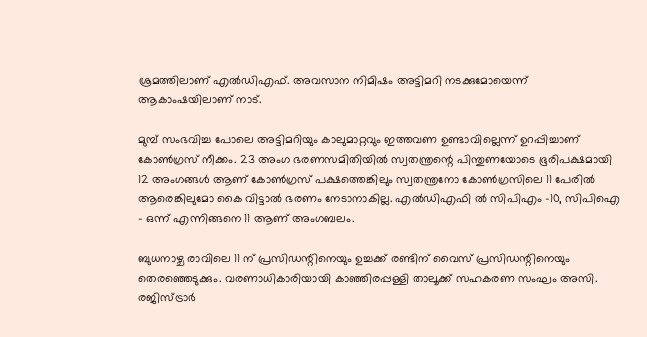ശ്രമത്തിലാണ് എൽഡിഎഫ്. അവസാന നിമിഷം അട്ടിമറി നടക്കുമോയെന്ന് ആകാംഷയിലാണ് നാട്.

മുമ്പ് സംഭവിച്ച പോലെ അട്ടിമറിയും കാലുമാറ്റവും ഇത്തവണ ഉണ്ടാവില്ലെന്ന് ഉറപ്പിച്ചാണ് കോൺഗ്രസ്‌ നീക്കം. 23 അംഗ ഭരണസമിതിയിൽ സ്വതന്ത്രന്റെ പിന്തുണയോടെ ഭൂരിപക്ഷമായി 12 അംഗങ്ങൾ ആണ് കോൺഗ്രസ്‌ പക്ഷത്തെങ്കിലും സ്വതന്ത്രനോ കോൺഗ്രസിലെ 11 പേരിൽ ആരെങ്കിലുമോ കൈ വിട്ടാൽ ഭരണം നേടാനാകില്ല. എൽഡിഎഫി ൽ സിപിഎം -10, സിപിഐ – ഒന്ന് എന്നിങ്ങനെ 11 ആണ് അംഗബലം.

ബുധനാഴ്ച രാവിലെ 11 ന് പ്രസിഡന്റിനെയും ഉച്ചക്ക് രണ്ടിന് വൈസ് പ്രസിഡന്റിനെയും തെരഞ്ഞെടുക്കും. വരണാധികാരിയായി കാഞ്ഞിരപ്പള്ളി താലൂക്ക് സഹകരണ സംഘം അസി. രജിസ്ട്രാർ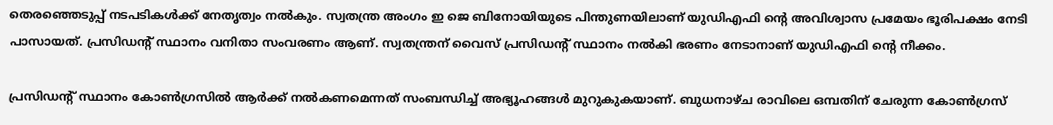തെരഞ്ഞെടുപ്പ് നടപടികൾക്ക് നേതൃത്വം നൽകും. സ്വതന്ത്ര അംഗം ഇ ജെ ബിനോയിയുടെ പിന്തുണയിലാണ് യുഡിഎഫി ന്റെ അവിശ്വാസ പ്രമേയം ഭൂരിപക്ഷം നേടി പാസായത്. പ്രസിഡന്റ് സ്ഥാനം വനിതാ സംവരണം ആണ്. സ്വതന്ത്രന് വൈസ് പ്രസിഡന്റ് സ്ഥാനം നൽകി ഭരണം നേടാനാണ് യുഡിഎഫി ന്റെ നീക്കം.

പ്രസിഡന്റ് സ്ഥാനം കോൺഗ്രസിൽ ആർക്ക് നൽകണമെന്നത് സംബന്ധിച്ച് അഭ്യൂഹങ്ങൾ മുറുകുകയാണ്. ബുധനാഴ്ച രാവിലെ ഒമ്പതിന് ചേരുന്ന കോൺഗ്രസ്‌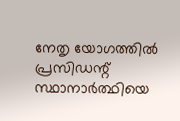നേതൃ യോഗത്തിൽ പ്രസിഡന്റ് സ്ഥാനാർത്ഥിയെ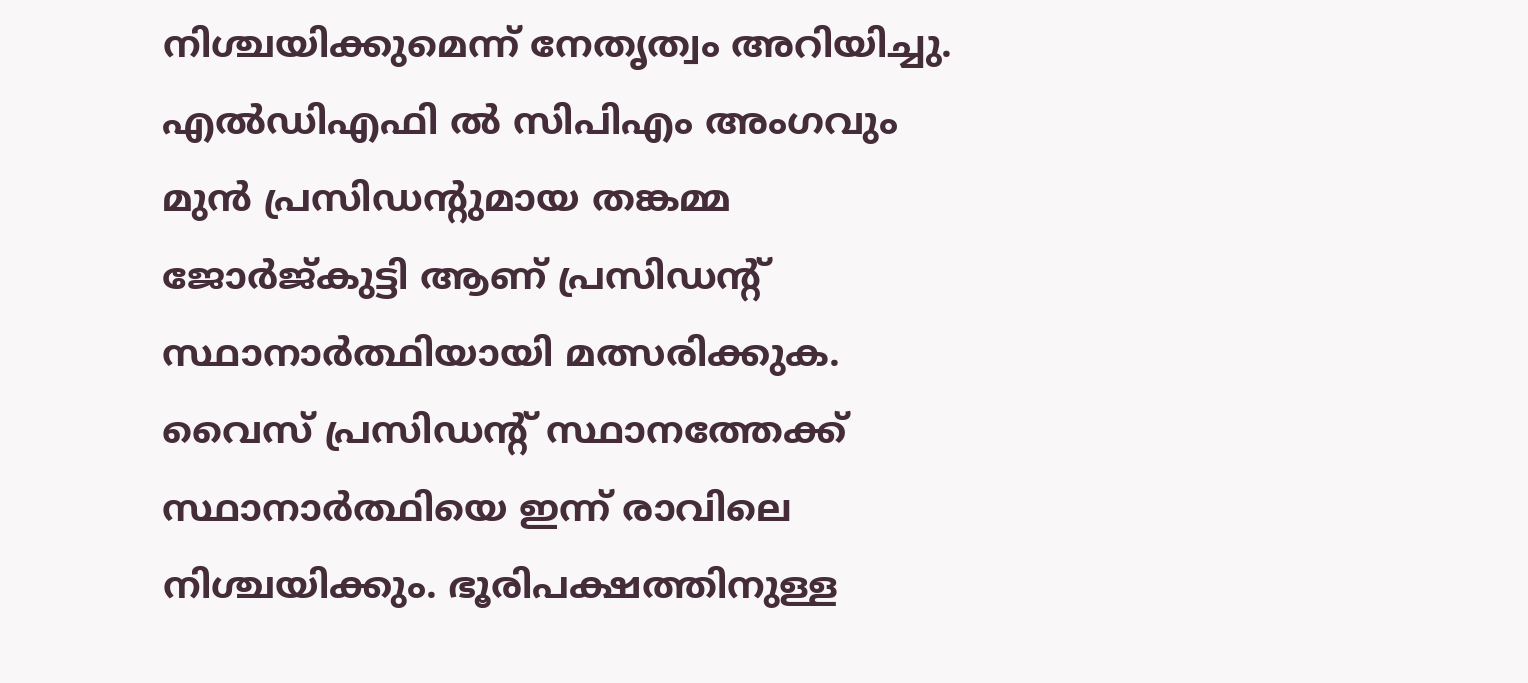നിശ്ചയിക്കുമെന്ന് നേതൃത്വം അറിയിച്ചു. എൽഡിഎഫി ൽ സിപിഎം അംഗവും മുൻ പ്രസിഡന്റുമായ തങ്കമ്മ ജോർജ്കുട്ടി ആണ് പ്രസിഡന്റ് സ്ഥാനാർത്ഥിയായി മത്സരിക്കുക. വൈസ് പ്രസിഡന്റ് സ്ഥാനത്തേക്ക് സ്ഥാനാർത്ഥിയെ ഇന്ന് രാവിലെ നിശ്ചയിക്കും. ഭൂരിപക്ഷത്തിനുള്ള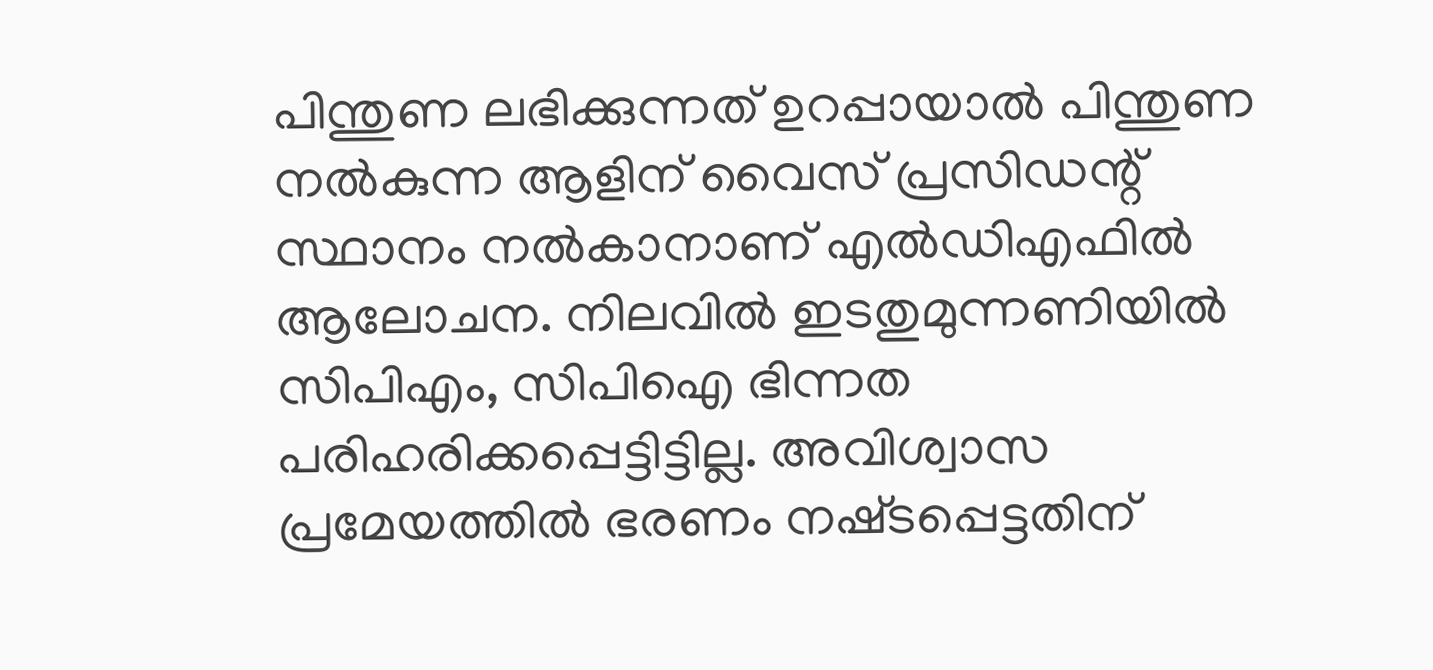പിന്തുണ ലഭിക്കുന്നത് ഉറപ്പായാൽ പിന്തുണ നൽകുന്ന ആളിന് വൈസ് പ്രസിഡന്റ് സ്ഥാനം നൽകാനാണ് എൽഡിഎഫിൽ ആലോചന. നിലവിൽ ഇടതുമുന്നണിയിൽ സിപിഎം, സിപിഐ ഭിന്നത പരിഹരിക്കപ്പെട്ടിട്ടില്ല. അവിശ്വാസ പ്രമേയത്തിൽ ഭരണം നഷ്‌ടപ്പെട്ടതിന്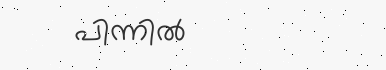പിന്നിൽ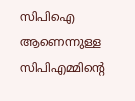സിപിഐ ആണെന്നുള്ള സിപിഎമ്മിന്റെ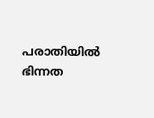പരാതിയിൽ ഭിന്നത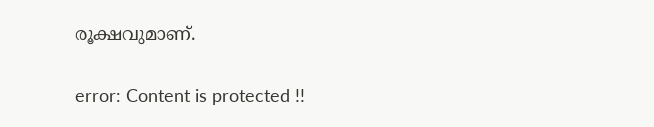രൂക്ഷവുമാണ്.

error: Content is protected !!